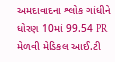અમદાવાદના શ્લોક ગાંધીને ધોરણ 10માં 99.54 PR મેળવી મેડિકલ આઈ.ટી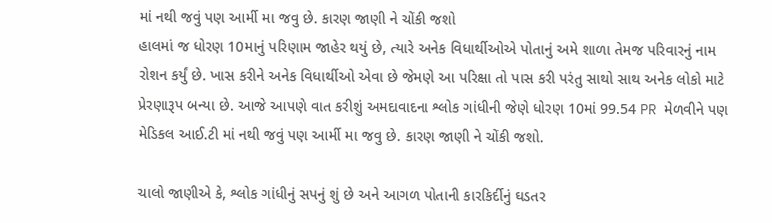માં નથી જવું પણ આર્મી મા જવુ છે. કારણ જાણી ને ચોંકી જશો
હાલમાં જ ધોરણ 10માનું પરિણામ જાહેર થયું છે, ત્યારે અનેક વિધાર્થીઓએ પોતાનું અમે શાળા તેમજ પરિવારનું નામ રોશન કર્યું છે. ખાસ કરીને અનેક વિધાર્થીઓ એવા છે જેમણે આ પરિક્ષા તો પાસ કરી પરંતુ સાથો સાથ અનેક લોકો માટે પ્રેરણારૂપ બન્યા છે. આજે આપણે વાત કરીશું અમદાવાદના શ્લોક ગાંધીની જેણે ધોરણ 10માં 99.54 PR મેળવીને પણ મેડિકલ આઈ.ટી માં નથી જવું પણ આર્મી મા જવુ છે. કારણ જાણી ને ચોંકી જશો.

ચાલો જાણીએ કે, શ્લોક ગાંધીનું સપનું શું છે અને આગળ પોતાની કારકિર્દીનું ઘડતર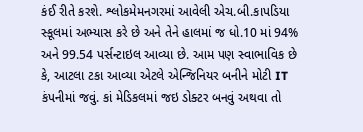કંઈ રીતે કરશે. શ્લોકમેમનગરમાં આવેલી એચ.બી.કાપડિયા સ્કૂલમાં અભ્યાસ કરે છે અને તેને હાલમાં જ ધો.10 માં 94% અને 99.54 પર્સન્ટાઇલ આવ્યા છે. આમ પણ સ્વાભાવિક છે કે, આટલા ટકા આવ્યા એટલે એન્જિનિયર બનીને મોટી IT કંપનીમાં જવું. કાં મેડિકલમાં જઇ ડોક્ટર બનવું અથવા તો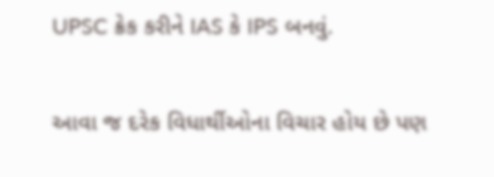UPSC ક્રેક કરીને IAS કે IPS બનવું.

આવા જ દરેક વિધાર્થીઓના વિચાર હોય છે પણ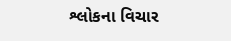શ્લોકના વિચાર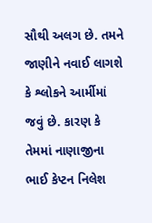સૌથી અલગ છે. તમને જાણીને નવાઈ લાગશે કે શ્લોકને આર્મીમાં જવું છે. કારણ કે તેમમાં નાણાજીના ભાઈ કેપ્ટન નિલેશ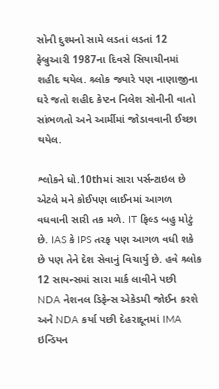સોની દુશ્મનો સામે લડતાં લડતાં 12 ફેબ્રુઆરી 1987ના દિવસે સિયાચીનમાં શહીદ થયેલ. શ્ર્લોક જ્યારે પણ નાણાજીના ઘરે જતો શહીદ કેપ્ટન નિલેશ સોનીની વાતો સાંભળતો અને આર્મીમાં જોડાવવાની ઈચ્છા થયેલ.

શ્લોકને ધો.10thમાં સારા પર્સન્ટાઇલ છે એટલે મને કોઈપણ લાઈનમાં આગળ વધવાની સારી તક મળે. IT ફિલ્ડ બહુ મોટું છે. IAS કે IPS તરફ પણ આગળ વધી શકે છે પણ તેને દેશ સેવાનું વિચાર્યુ છે. હવે શ્ર્લોક 12 સાયન્સમાં સારા માર્ક લાવીને પછી NDA નેશનલ ડિફેન્સ એકેડમી જોઈન કરશે અને NDA કર્યા પછી દેહરાદૂનમાં IMA ઇન્ડિયન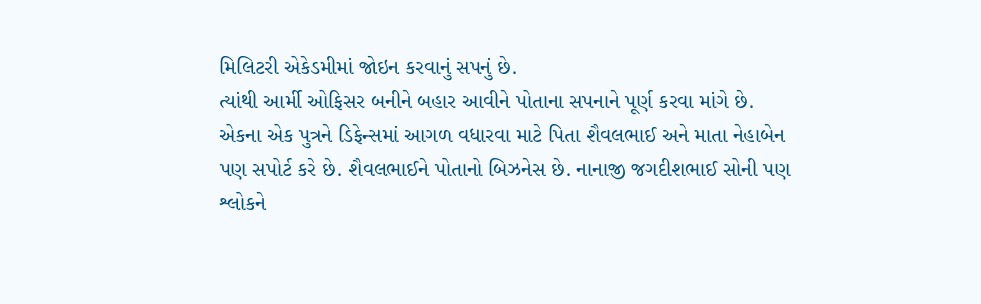મિલિટરી એકેડમીમાં જોઇન કરવાનું સપનું છે.
ત્યાંથી આર્મી ઓફિસર બનીને બહાર આવીને પોતાના સપનાને પૂર્ણ કરવા માંગે છે. એકના એક પુત્રને ડિફેન્સમાં આગળ વધારવા માટે પિતા શૈવલભાઈ અને માતા નેહાબેન પણ સપોર્ટ કરે છે. શૈવલભાઈને પોતાનો બિઝનેસ છે. નાનાજી જગદીશભાઈ સોની પણ શ્લોકને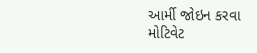આર્મી જોઇન કરવા મોટિવેટ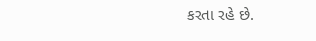કરતા રહે છે.